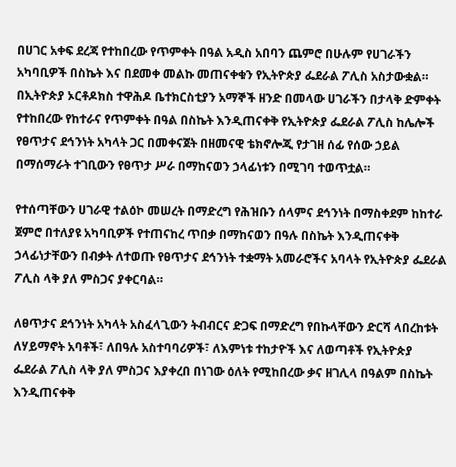በሀገር አቀፍ ደረጃ የተከበረው የጥምቀት በዓል አዲስ አበባን ጨምሮ በሁሉም የሀገራችን አካባቢዎች በስኬት እና በደመቀ መልኩ መጠናቀቁን የኢትዮጵያ ፌደራል ፖሊስ አስታውቋል።
በኢትዮጵያ ኦርቶዶክስ ተዋሕዶ ቤተክርስቲያን አማኞች ዘንድ በመላው ሀገራችን በታላቅ ድምቀት የተከበረው የከተራና የጥምቀት በዓል በስኬት እንዲጠናቀቅ የኢትዮጵያ ፌደራል ፖሊስ ከሌሎች የፀጥታና ደኅንነት አካላት ጋር በመቀናጀት በዘመናዊ ቴክኖሎጂ የታገዘ ሰፊ የሰው ኃይል በማሰማራት ተገቢውን የፀጥታ ሥራ በማከናወን ኃላፊነቱን በሚገባ ተወጥቷል።

የተሰጣቸውን ሀገራዊ ተልዕኮ መሠረት በማድረግ የሕዝቡን ሰላምና ደኅንነት በማስቀደም ከከተራ ጀምሮ በተለያዩ አካባቢዎች የተጠናከረ ጥበቃ በማከናወን በዓሉ በስኬት እንዲጠናቀቅ ኃላፊነታቸውን በብቃት ለተወጡ የፀጥታና ደኅንነት ተቋማት አመራሮችና አባላት የኢትዮጵያ ፌደራል ፖሊስ ላቅ ያለ ምስጋና ያቀርባል።

ለፀጥታና ደኅንነት አካላት አስፈላጊውን ትብብርና ድጋፍ በማድረግ የበኩላቸውን ድርሻ ላበረከቱት ለሃይማኖት አባቶች፣ ለበዓሉ አስተባባሪዎች፣ ለእምነቱ ተከታዮች እና ለወጣቶች የኢትዮጵያ ፌደራል ፖሊስ ላቅ ያለ ምስጋና እያቀረበ በነገው ዕለት የሚከበረው ቃና ዘገሊላ በዓልም በስኬት እንዲጠናቀቅ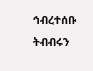ኅብረተሰቡ ትብብሩን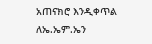አጠናክሮ እንዲቀጥል ለኤ.ኤም.ኤን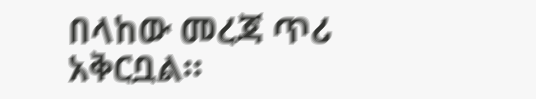በላከው መረጃ ጥሪ አቅርቧል።